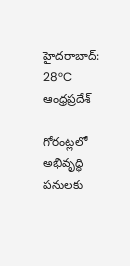హైదరాబాద్: 28°C
ఆంధ్రప్రదేశ్

గోరంట్లలో అభివృద్ధి పనులకు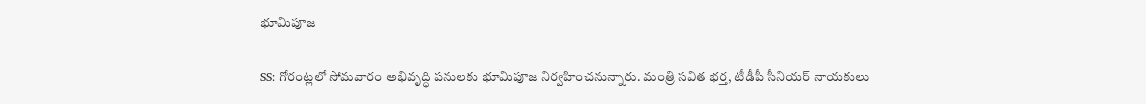భూమిపూజ

SS: గోరంట్లలో సోమవారం అభివృద్ధి పనులకు భూమిపూజ నిర్వహించనున్నారు. మంత్రి సవిత భర్త, టీడీపీ సీనియర్ నాయకులు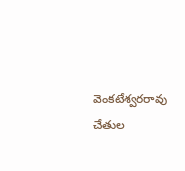వెంకటేశ్వరరావు చేతుల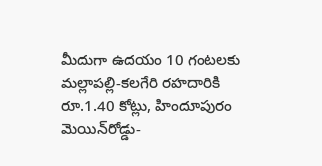మీదుగా ఉదయం 10 గంటలకు మల్లాపల్లి-కలగేరి రహదారికి రూ.1.40 కోట్లు, హిందూపురం మెయిన్‌రోడ్డు-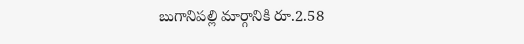బుగానిపల్లి మార్గానికి రూ.2.58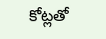కోట్లతో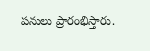పనులు ప్రారంభిస్తారు.